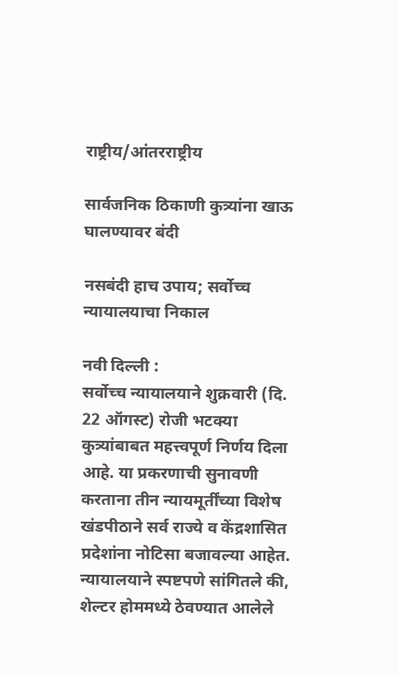राष्ट्रीय/आंतरराष्ट्रीय

सार्वजनिक ठिकाणी कुत्र्यांना खाऊ घालण्यावर बंदी

नसबंदी हाच उपाय; सर्वोच्च न्यायालयाचा निकाल

नवी दिल्ली :
सर्वोच्च न्यायालयाने शुक्रवारी (दि. 22 ऑगस्ट) रोजी भटक्या कुत्र्यांबाबत महत्त्वपूर्ण निर्णय दिला आहे. या प्रकरणाची सुनावणी करताना तीन न्यायमूर्तींच्या विशेष खंडपीठाने सर्व राज्ये व केंद्रशासित प्रदेशांना नोटिसा बजावल्या आहेत. न्यायालयाने स्पष्टपणे सांगितले की, शेल्टर होममध्ये ठेवण्यात आलेले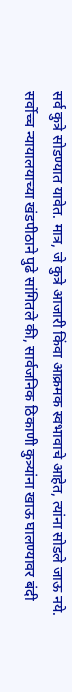सर्व कुत्रे सोडण्यात यावेत. मात्र, जे कुत्रे आजारी किंवा आक्रमक स्वभावाचे आहेत, त्यांना सोडले जाऊ नये.
सर्वोच्च न्यायालयाच्या खंडपीठाने पुढे सांगितले की, सार्वजनिक ठिकाणी कुत्र्यांना खाऊ घालण्यावर बंदी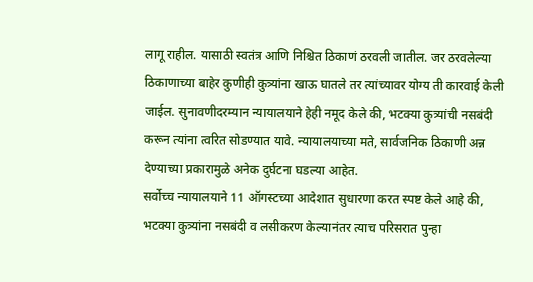लागू राहील. यासाठी स्वतंत्र आणि निश्चित ठिकाणं ठरवली जातील. जर ठरवलेल्या ठिकाणाच्या बाहेर कुणीही कुत्र्यांना खाऊ घातले तर त्यांच्यावर योग्य ती कारवाई केली जाईल. सुनावणीदरम्यान न्यायालयाने हेही नमूद केले की, भटक्या कुत्र्यांची नसबंदी करून त्यांना त्वरित सोडण्यात यावे. न्यायालयाच्या मते, सार्वजनिक ठिकाणी अन्न देण्याच्या प्रकारामुळे अनेक दुर्घटना घडल्या आहेत.
सर्वोच्च न्यायालयाने 11 ऑगस्टच्या आदेशात सुधारणा करत स्पष्ट केले आहे की, भटक्या कुत्र्यांना नसबंदी व लसीकरण केल्यानंतर त्याच परिसरात पुन्हा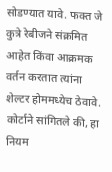सोडण्यात यावे. फक्त जे कुत्रे रेबीजने संक्रमित आहेत किंवा आक्रमक वर्तन करतात त्यांना शेल्टर होममध्येच ठेवावे. कोर्टाने सांगितले की, हा नियम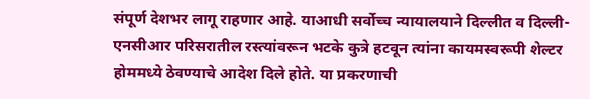संपूर्ण देशभर लागू राहणार आहे. याआधी सर्वोच्च न्यायालयाने दिल्लीत व दिल्ली-एनसीआर परिसरातील रस्त्यांवरून भटके कुत्रे हटवून त्यांना कायमस्वरूपी शेल्टर होममध्ये ठेवण्याचे आदेश दिले होते. या प्रकरणाची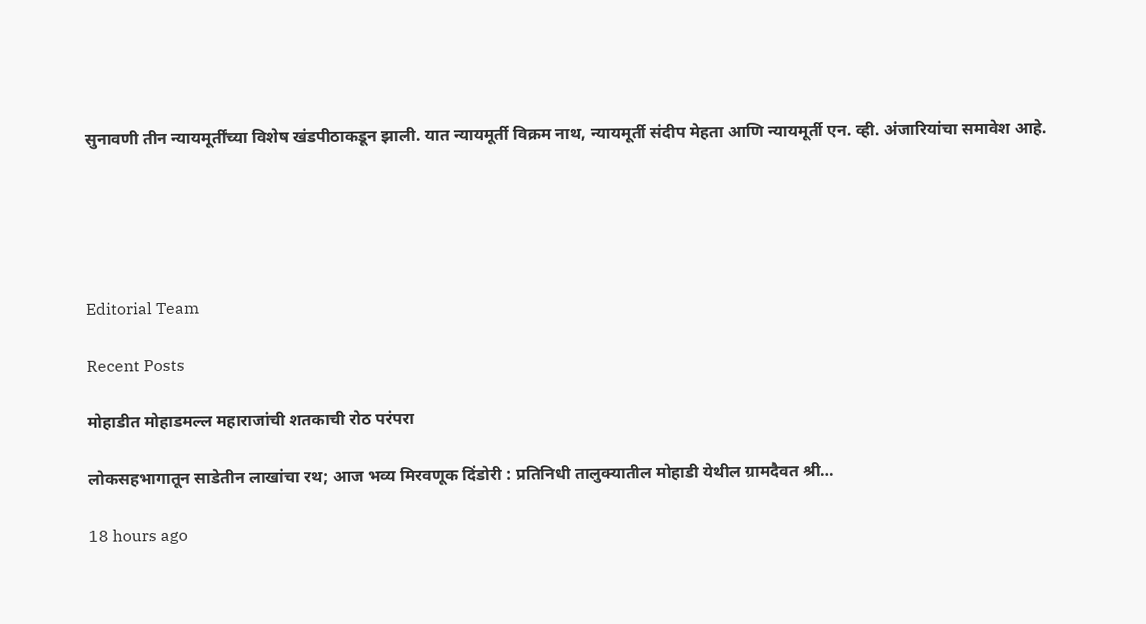सुनावणी तीन न्यायमूर्तींच्या विशेष खंडपीठाकडून झाली. यात न्यायमूर्ती विक्रम नाथ, न्यायमूर्ती संदीप मेहता आणि न्यायमूर्ती एन. व्ही. अंजारियांचा समावेश आहे.





Editorial Team

Recent Posts

मोहाडीत मोहाडमल्ल महाराजांची शतकाची रोठ परंपरा

लोकसहभागातून साडेतीन लाखांचा रथ; आज भव्य मिरवणूक दिंडोरी : प्रतिनिधी तालुक्यातील मोहाडी येथील ग्रामदैवत श्री…

18 hours ago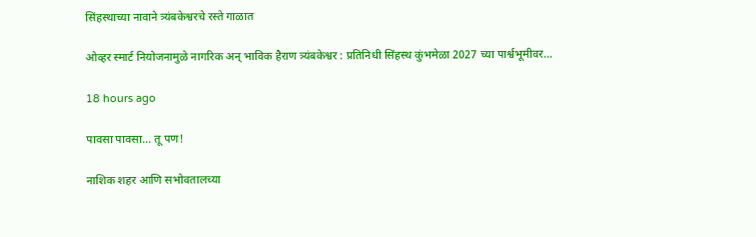सिंहस्थाच्या नावाने त्र्यंबकेश्वरचे रस्ते गाळात

ओव्हर स्मार्ट नियोजनामुळे नागरिक अन् भाविक हैराण त्र्यंबकेश्वर : प्रतिनिधी सिंहस्थ कुंभमेळा 2027 च्या पार्श्वभूमीवर…

18 hours ago

पावसा पावसा… तू पण!

नाशिक शहर आणि सभोवतालच्या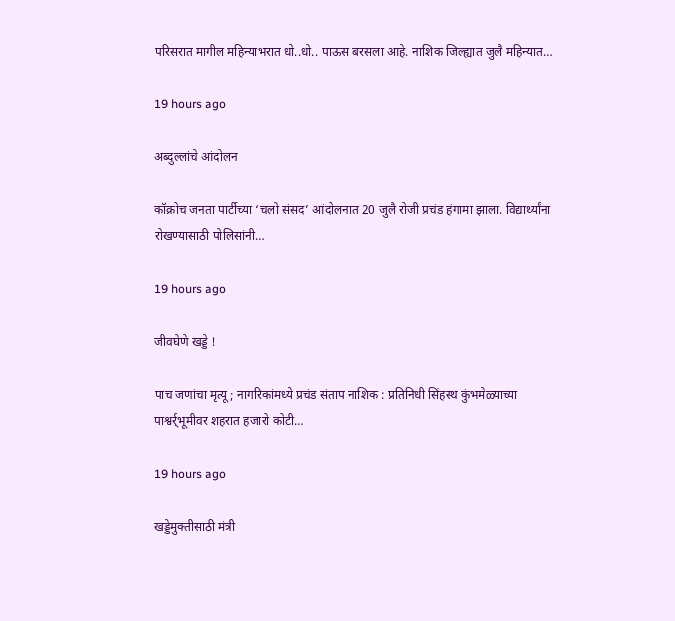परिसरात मागील महिन्याभरात धो..धो.. पाऊस बरसला आहे. नाशिक जिल्ह्यात जुलै महिन्यात…

19 hours ago

अब्दुल्लांचे आंदोलन

कॉक्रोच जनता पार्टीच्या ‘चलो संसद’ आंदोलनात 20 जुलै रोजी प्रचंड हंगामा झाला. विद्यार्थ्यांना रोखण्यासाठी पोलिसांनी…

19 hours ago

जीवघेणे खड्डे !

पाच जणांचा मृत्यू; नागरिकांमध्ये प्रचंड संताप नाशिक : प्रतिनिधी सिंहस्थ कुंभमेळ्याच्या पाश्वर्र्भूमीवर शहरात हजारो कोटी…

19 hours ago

खड्डेमुक्तीसाठी मंत्री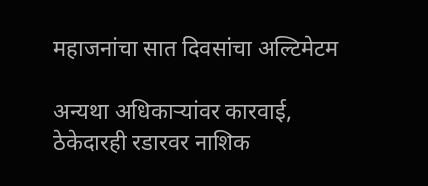महाजनांचा सात दिवसांचा अल्टिमेटम

अन्यथा अधिकार्‍यांवर कारवाई, ठेकेदारही रडारवर नाशिक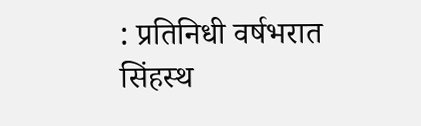: प्रतिनिधी वर्षभरात सिंहस्थ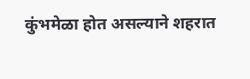कुंभमेळा होत असल्याने शहरात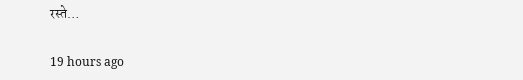रस्ते…

19 hours ago